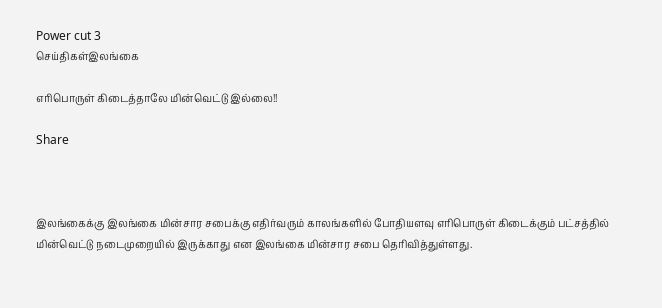Power cut 3
செய்திகள்இலங்கை

எரிபொருள் கிடைத்தாலே மின்வெட்டு இல்லை!!

Share



இலங்கைக்கு இலங்கை மின்சார சபைக்கு எதிர்வரும் காலங்களில் போதியளவு எரிபொருள் கிடைக்கும் பட்சத்தில் மின்வெட்டு நடைமுறையில் இருக்காது என இலங்கை மின்சார சபை தெரிவித்துள்ளது.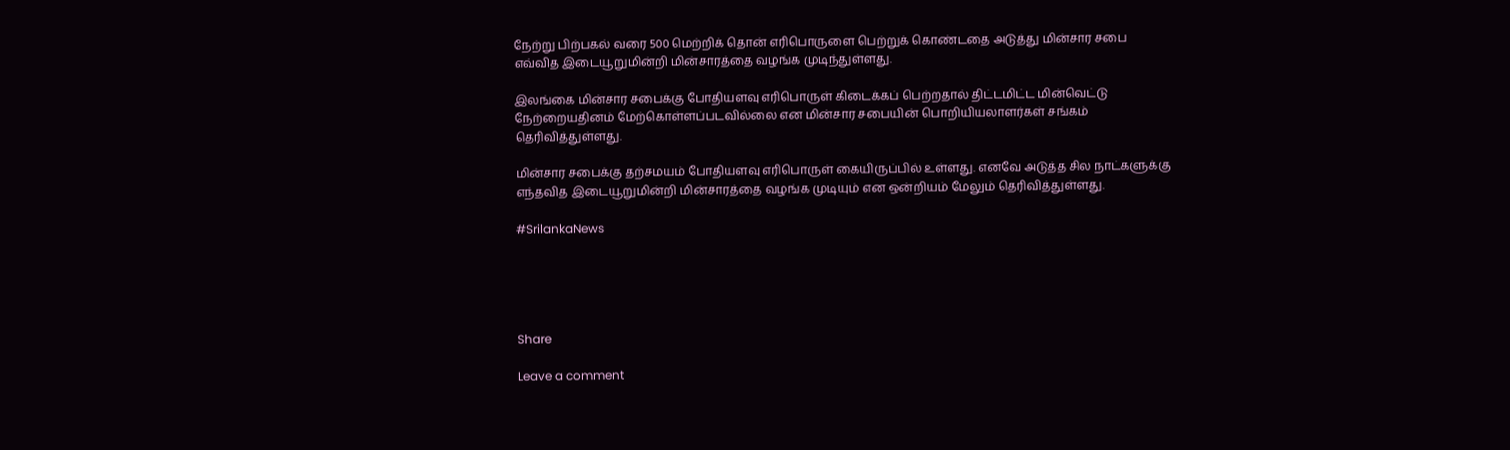நேற்று பிற்பகல் வரை 500 மெற்றிக் தொன் எரிபொருளை பெற்றுக் கொண்டதை அடுத்து மின்சார சபை எவ்வித இடையூறுமின்றி மின்சாரத்தை வழங்க முடிந்துள்ளது.

இலங்கை மின்சார சபைக்கு போதியளவு எரிபொருள் கிடைக்கப் பெற்றதால் திட்டமிட்ட மின்வெட்டு நேற்றையதினம் மேற்கொள்ளப்படவில்லை என மின்சார சபையின் பொறியியலாளர்கள் சங்கம் தெரிவித்துள்ளது.

மின்சார சபைக்கு தற்சமயம் போதியளவு எரிபொருள் கையிருப்பில் உள்ளது. எனவே அடுத்த சில நாட்களுக்கு எந்தவித இடையூறுமின்றி மின்சாரத்தை வழங்க முடியும் என ஒன்றியம் மேலும் தெரிவித்துள்ளது.

#SrilankaNews





Share

Leave a comment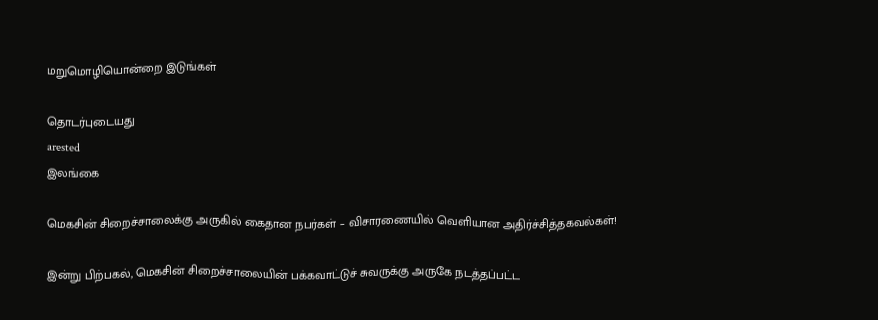மறுமொழியொன்றை இடுங்கள்

தொடர்புடையது
arested
இலங்கை

மெகசின் சிறைச்சாலைக்கு அருகில் கைதான நபர்கள் – விசாரணையில் வெளியான அதிர்ச்சித்தகவல்கள்!

இன்று பிற்பகல், மெகசின் சிறைச்சாலையின் பக்கவாட்டுச் சுவருக்கு அருகே நடத்தப்பட்ட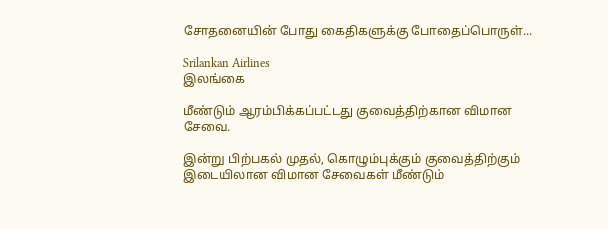சோதனையின் போது கைதிகளுக்கு போதைப்பொருள்...

Srilankan Airlines
இலங்கை

மீண்டும் ஆரம்பிக்கப்பட்டது குவைத்திற்கான விமான சேவை.

இன்று பிற்பகல் முதல், கொழும்புக்கும் குவைத்திற்கும் இடையிலான விமான சேவைகள் மீண்டும்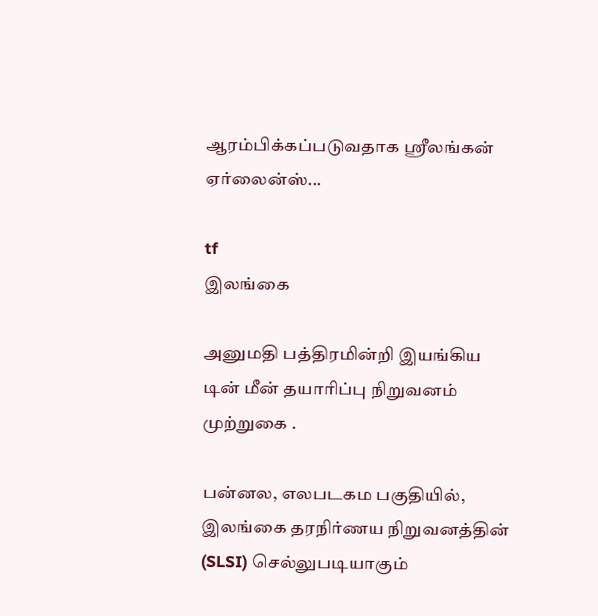ஆரம்பிக்கப்படுவதாக ஸ்ரீலங்கன் ஏர்லைன்ஸ்...

tf
இலங்கை

அனுமதி பத்திரமின்றி இயங்கிய டின் மீன் தயாரிப்பு நிறுவனம் முற்றுகை .

பன்னல, எலபடகம பகுதியில், இலங்கை தரநிர்ணய நிறுவனத்தின் (SLSI) செல்லுபடியாகும்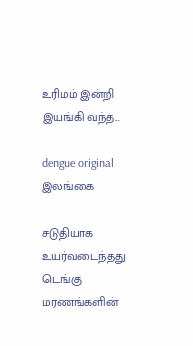உரிமம் இன்றி இயங்கி வந்த...

dengue original
இலங்கை

சடுதியாக உயர்வடைந்தது டெங்கு மரணங்களின்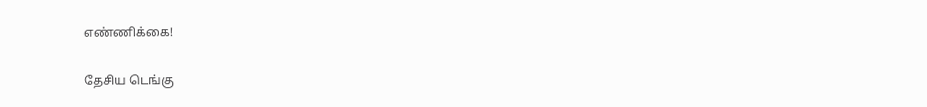எண்ணிக்கை!

தேசிய டெங்கு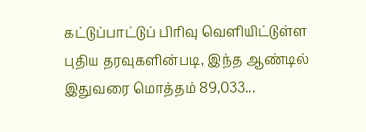கட்டுப்பாட்டுப் பிரிவு வெளியிட்டுள்ள புதிய தரவுகளின்படி, இந்த ஆண்டில் இதுவரை மொத்தம் 89,033...